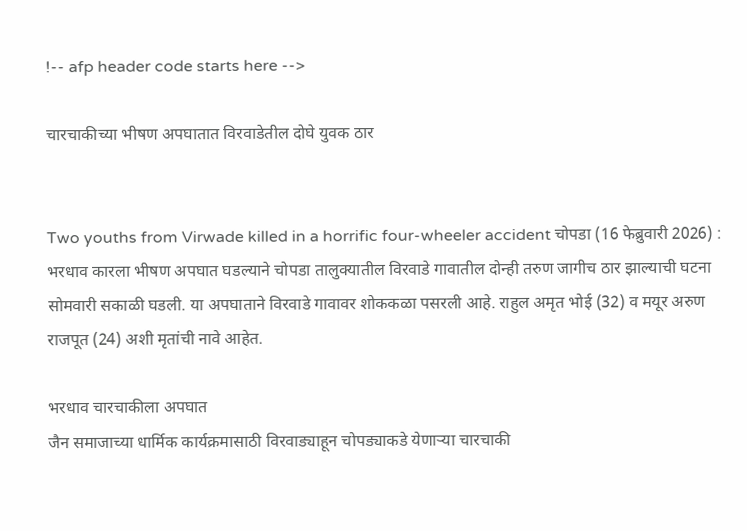!-- afp header code starts here -->

चारचाकीच्या भीषण अपघातात विरवाडेतील दोघे युवक ठार


Two youths from Virwade killed in a horrific four-wheeler accident चोपडा (16 फेब्रुवारी 2026) : भरधाव कारला भीषण अपघात घडल्याने चोपडा तालुक्यातील विरवाडे गावातील दोन्ही तरुण जागीच ठार झाल्याची घटना सोमवारी सकाळी घडली. या अपघाताने विरवाडे गावावर शोककळा पसरली आहे. राहुल अमृत भोई (32) व मयूर अरुण राजपूत (24) अशी मृतांची नावे आहेत.

भरधाव चारचाकीला अपघात
जैन समाजाच्या धार्मिक कार्यक्रमासाठी विरवाड्याहून चोपड्याकडे येणार्‍या चारचाकी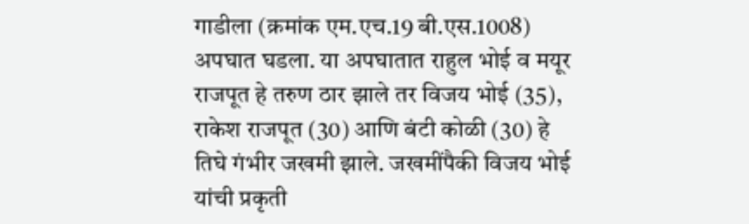गाडीला (क्रमांक एम.एच.19 बी.एस.1008) अपघात घडला. या अपघातात राहुल भोई व मयूर राजपूत हे तरुण ठार झाले तर विजय भोई (35), राकेश राजपूत (30) आणि बंटी कोळी (30) हे तिघे गंभीर जखमी झाले. जखमींपैकी विजय भोई यांची प्रकृती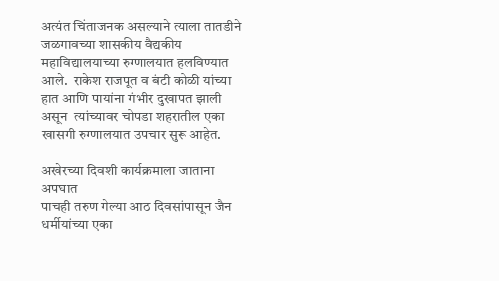अत्यंत चिंताजनक असल्याने त्याला तातडीने जळगावच्या शासकीय वैद्यकीय महाविद्यालयाच्या रुग्णालयात हलविण्यात आले.  राकेश राजपूत व बंटी कोळी यांच्या हात आणि पायांना गंभीर दुखापत झाली असून  त्यांच्यावर चोपडा शहरातील एका खासगी रुग्णालयात उपचार सुरू आहेत.

अखेरच्या दिवशी कार्यक्रमाला जाताना अपघात
पाचही तरुण गेल्या आठ दिवसांपासून जैन धर्मीयांच्या एका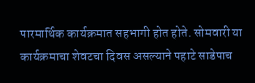पारमार्थिक कार्यक्रमात सहभागी होत होते. सोमवारी या कार्यक्रमाचा शेवटचा दिवस असल्याने पहाटे साडेपाच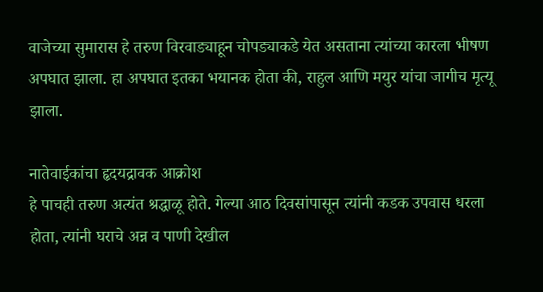वाजेच्या सुमारास हे तरुण विरवाड्याहून चोपड्याकडे येत असताना त्यांच्या कारला भीषण अपघात झाला. हा अपघात इतका भयानक होता की, राहुल आणि मयुर यांचा जागीच मृत्यू झाला.

नातेवाईकांचा हृदयद्रावक आक्रोश
हे पाचही तरुण अत्यंत श्रद्धाळू होते. गेल्या आठ दिवसांपासून त्यांनी कडक उपवास धरला होता, त्यांनी घराचे अन्न व पाणी देखील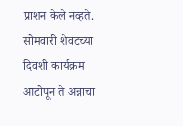प्राशन केले नव्हते. सोमवारी शेवटच्या दिवशी कार्यक्रम आटोपून ते अन्नाचा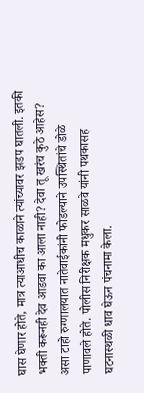घास घेणार होते, मात्र त्याआधीच काळाने त्यांच्यावर झडप घातली. इतकी भक्ती करूनही देव आडवा का आला नाही? देवा तू खरंच कुठे आहेस? असा टाहो रुग्णालयात नातेवाईकांनी फोडल्याने उपस्थितांचे डोळे पाणावले होते. पोलीस निरीक्षक मधुकर साळवे यांनी पथकासह घटनास्थळी धाव घेऊन पंचनामा केला.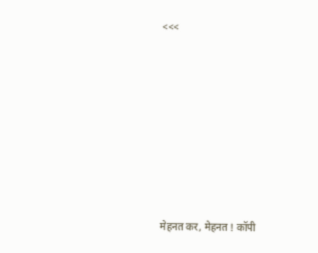<<<









मेहनत कर, मेहनत ! कॉपी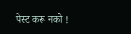पेस्ट करू नको !